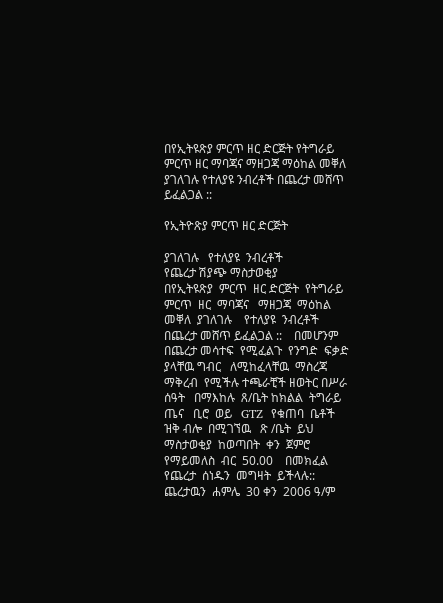በየኢትዩጽያ ምርጥ ዘር ድርጅት የትግራይ ምርጥ ዘር ማባጃና ማዘጋጃ ማዕከል መቐለ ያገለገሉ የተለያዩ ንብረቶች በጨረታ መሸጥ ይፈልጋል ::

የኢትዮጽያ ምርጥ ዘር ድርጅት

ያገለገሉ   የተለያዩ  ንብረቶች
የጨረታ ሽያጭ ማስታወቂያ
በየኢትዩጽያ  ምርጥ  ዘር ድርጅት  የትግራይ  ምርጥ  ዘር  ማባጃና   ማዘጋጃ  ማዕከል    መቐለ  ያገለገሉ    የተለያዩ  ንብረቶች በጨረታ መሸጥ ይፈልጋል ::    በመሆንም  በጨረታ መሳተፍ  የሚፈልጉ  የንግድ  ፍቃድ  ያላቸዉ ግብር   ለሚከፈላቸዉ  ማስረጃ   ማቅረብ  የሚችሉ ተጫራቺች ዘወትር በሥራ  ሰዓት   በማእከሉ  ጸ/ቤት ከክልል  ትግራይ  ጤና   ቢሮ  ወይ   GTZ  የቁጠባ  ቤቶች   ዝቅ ብሎ  በሚገኘዉ   ጽ /ቤት  ይህ   ማስታወቂያ  ከወጣበት  ቀን  ጀምሮ  የማይመለስ  ብር  50.00    በመክፈል  የጨረታ  ሰነዱን  መግዛት  ይችላሉ::
ጨረታዉን  ሐምሌ  30 ቀን  2006 ዓ/ም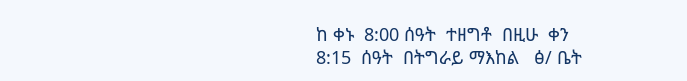ከ ቀኑ  8:00 ሰዓት  ተዘግቶ  በዚሁ  ቀን  8:15  ሰዓት  በትግራይ ማእከል   ፅ/ ቤት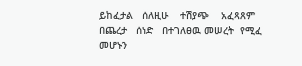ይከፈታል   ሰለዚሁ    ተሽያጭ    አፈጻጸም   በጨረታ   ሰነድ   በተገለፀዉ መሠረት  የሚፈ    መሆኑን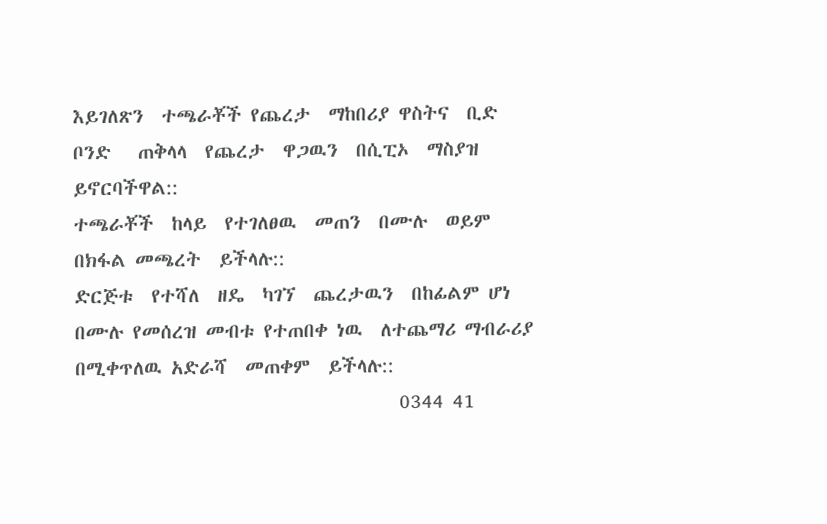እይገለጽን  ተጫራቾች የጨረታ  ማከበሪያ ዋስትና  ቢድ ቦንድ   ጠቅላላ  የጨረታ  ዋጋዉን  በሲፒኦ  ማስያዝ  ይኖርባችዋል::
ተጫራቾች  ከላይ  የተገለፀዉ  መጠን  በሙሉ  ወይም  በክፋል መጫረት  ይችላሉ::
ድርጅቱ  የተሻለ  ዘዴ  ካገኘ  ጨረታዉን  በከፊልም ሆነ በሙሉ የመሰረዝ መብቱ የተጠበቀ ነዉ  ለተጨማሪ ማብራሪያ   በሚቀጥለዉ አድራሻ  መጠቀም  ይችላሉ::
                                    0344 41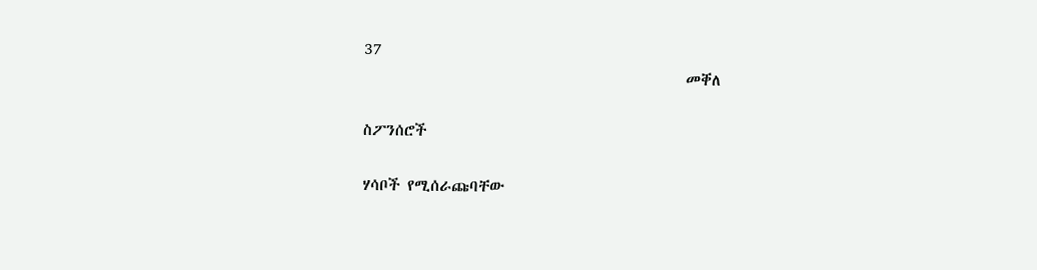37
                                              መቐለ

ስፖንሰሮች

ሃሳቦች የሚሰራጩባቸው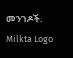መንገዶች.
Milkta Logo